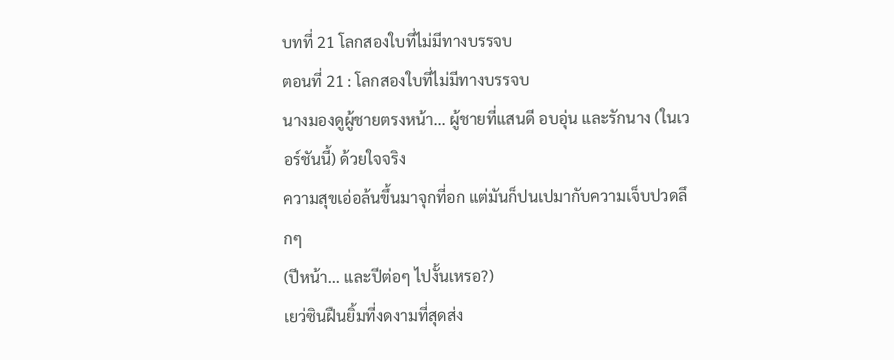บทที่ 21 โลกสองใบที่ไม่มีทางบรรจบ
ตอนที่ 21 : โลกสองใบที่ไม่มีทางบรรจบ
นางมองดูผู้ชายตรงหน้า... ผู้ชายที่แสนดี อบอุ่น และรักนาง (ในเวอร์ชันนี้) ด้วยใจจริง
ความสุขเอ่อล้นขึ้นมาจุกที่อก แต่มันก็ปนเปมากับความเจ็บปวดลึกๆ
(ปีหน้า... และปีต่อๆ ไปงั้นเหรอ?)
เยว่ซินฝืนยิ้มที่งดงามที่สุดส่ง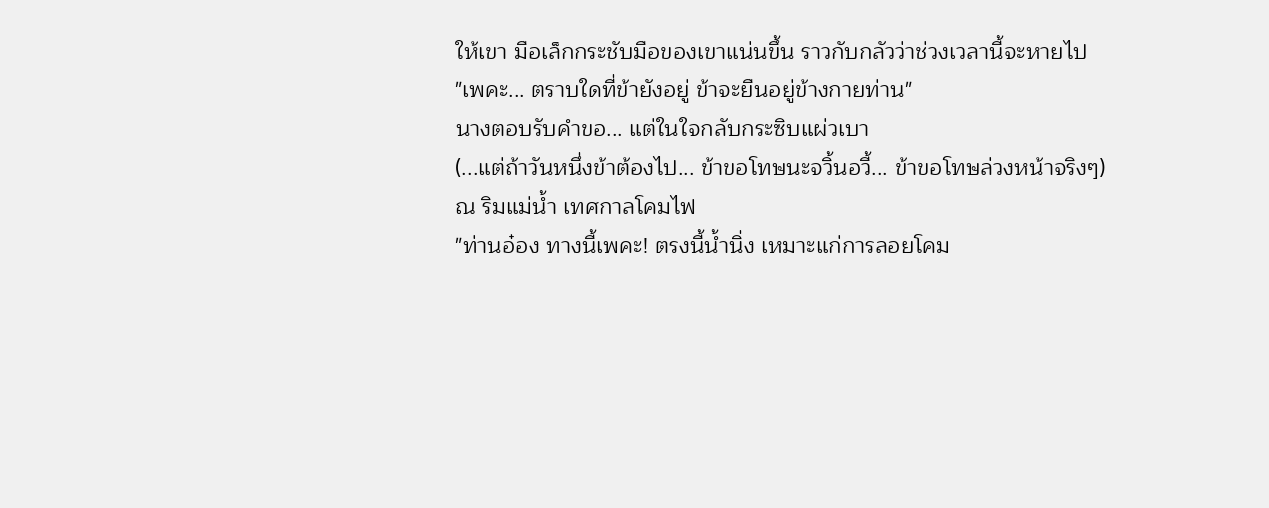ให้เขา มือเล็กกระชับมือของเขาแน่นขึ้น ราวกับกลัวว่าช่วงเวลานี้จะหายไป
"เพคะ... ตราบใดที่ข้ายังอยู่ ข้าจะยืนอยู่ข้างกายท่าน"
นางตอบรับคำขอ... แต่ในใจกลับกระซิบแผ่วเบา
(...แต่ถ้าวันหนึ่งข้าต้องไป... ข้าขอโทษนะจวิ้นอวี้... ข้าขอโทษล่วงหน้าจริงๆ)
ณ ริมแม่น้ำ เทศกาลโคมไฟ
"ท่านอ๋อง ทางนี้เพคะ! ตรงนี้น้ำนิ่ง เหมาะแก่การลอยโคม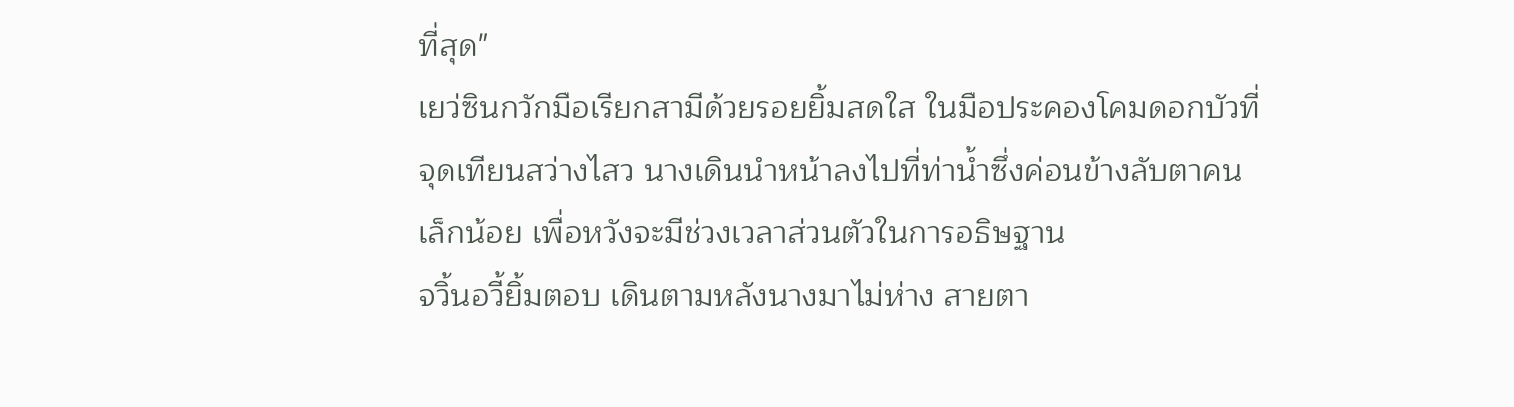ที่สุด"
เยว่ซินกวักมือเรียกสามีด้วยรอยยิ้มสดใส ในมือประคองโคมดอกบัวที่จุดเทียนสว่างไสว นางเดินนำหน้าลงไปที่ท่าน้ำซึ่งค่อนข้างลับตาคนเล็กน้อย เพื่อหวังจะมีช่วงเวลาส่วนตัวในการอธิษฐาน
จวิ้นอวี้ยิ้มตอบ เดินตามหลังนางมาไม่ห่าง สายตา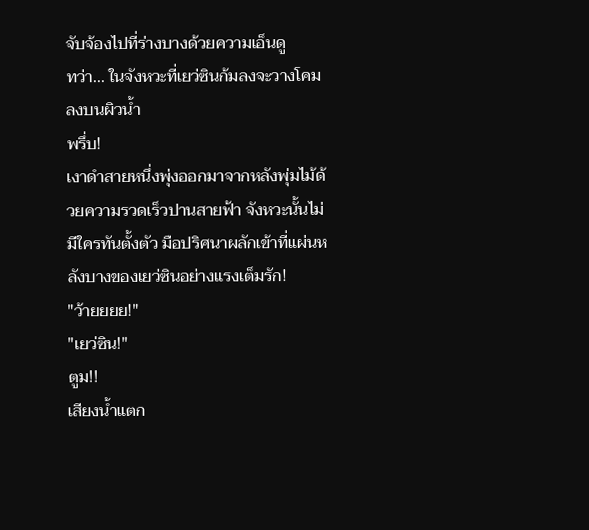จับจ้องไปที่ร่างบางด้วยความเอ็นดู
ทว่า... ในจังหวะที่เยว่ซินก้มลงจะวางโคมลงบนผิวน้ำ
พรึ่บ!
เงาดำสายหนึ่งพุ่งออกมาจากหลังพุ่มไม้ด้วยความรวดเร็วปานสายฟ้า จังหวะนั้นไม่มีใครทันตั้งตัว มือปริศนาผลักเข้าที่แผ่นหลังบางของเยว่ซินอย่างแรงเต็มรัก!
"ว้ายยยย!"
"เยว่ซิน!"
ตูม!!
เสียงน้ำแตก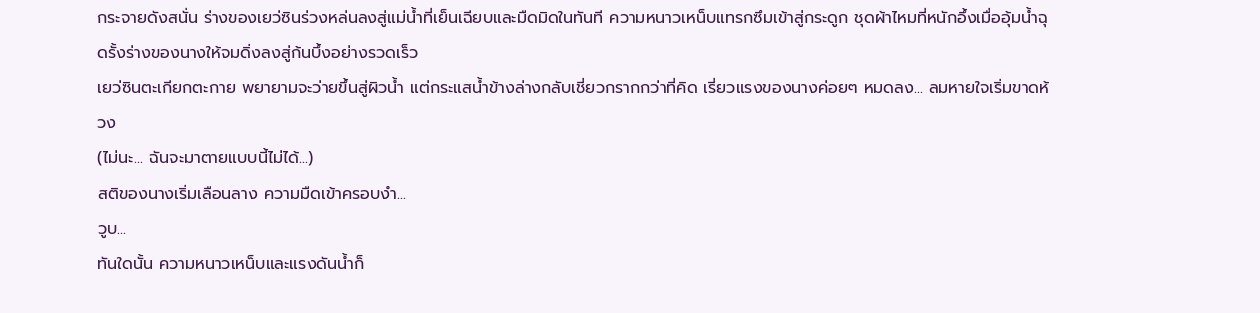กระจายดังสนั่น ร่างของเยว่ซินร่วงหล่นลงสู่แม่น้ำที่เย็นเฉียบและมืดมิดในทันที ความหนาวเหน็บแทรกซึมเข้าสู่กระดูก ชุดผ้าไหมที่หนักอึ้งเมื่ออุ้มน้ำฉุดรั้งร่างของนางให้จมดิ่งลงสู่ก้นบึ้งอย่างรวดเร็ว
เยว่ซินตะเกียกตะกาย พยายามจะว่ายขึ้นสู่ผิวน้ำ แต่กระแสน้ำข้างล่างกลับเชี่ยวกรากกว่าที่คิด เรี่ยวแรงของนางค่อยๆ หมดลง... ลมหายใจเริ่มขาดห้วง
(ไม่นะ... ฉันจะมาตายแบบนี้ไม่ได้...)
สติของนางเริ่มเลือนลาง ความมืดเข้าครอบงำ...
วูบ...
ทันใดนั้น ความหนาวเหน็บและแรงดันน้ำก็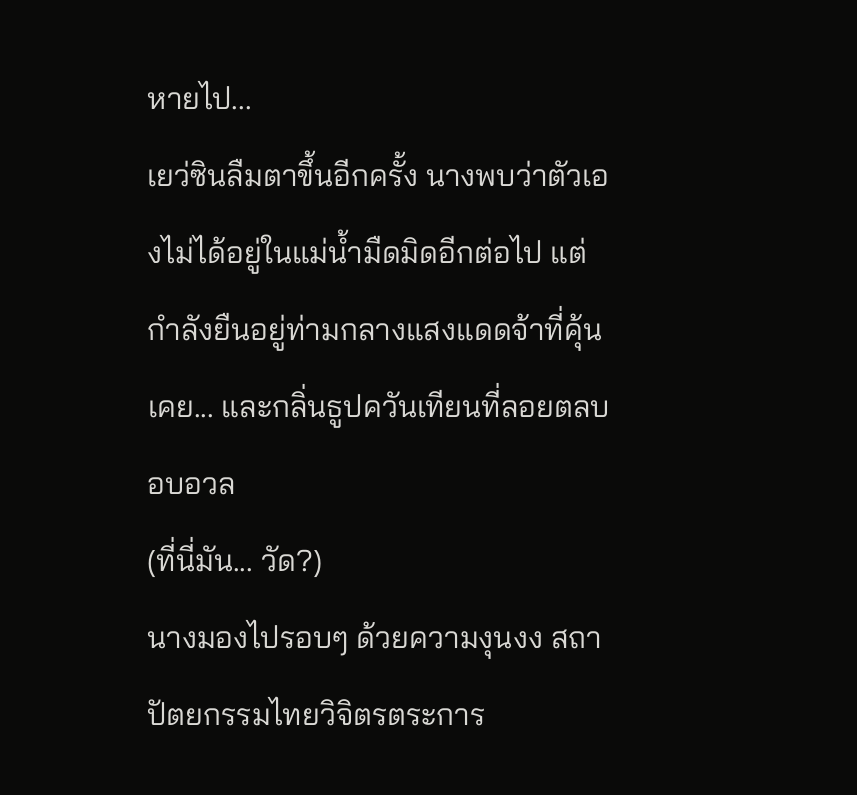หายไป...
เยว่ซินลืมตาขึ้นอีกครั้ง นางพบว่าตัวเองไม่ได้อยู่ในแม่น้ำมืดมิดอีกต่อไป แต่กำลังยืนอยู่ท่ามกลางแสงแดดจ้าที่คุ้นเคย... และกลิ่นธูปควันเทียนที่ลอยตลบอบอวล
(ที่นี่มัน... วัด?)
นางมองไปรอบๆ ด้วยความงุนงง สถาปัตยกรรมไทยวิจิตรตระการ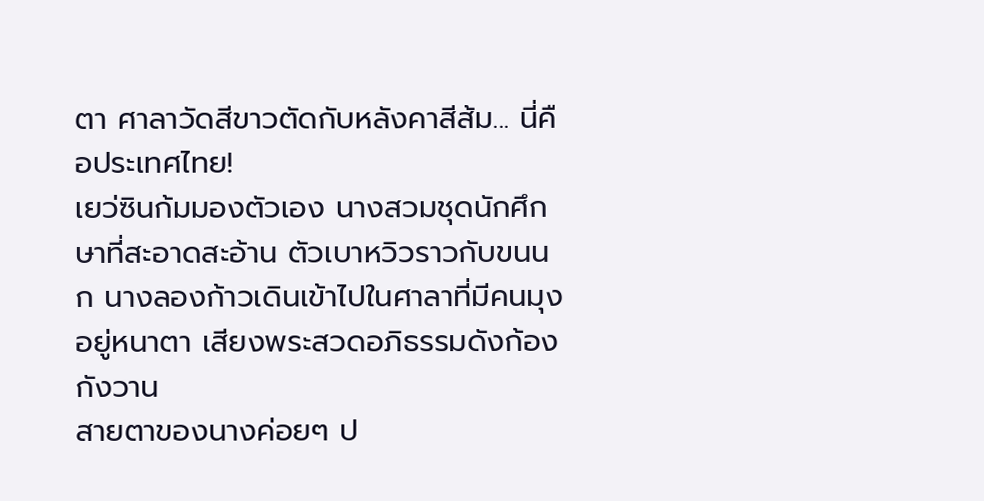ตา ศาลาวัดสีขาวตัดกับหลังคาสีส้ม... นี่คือประเทศไทย!
เยว่ซินก้มมองตัวเอง นางสวมชุดนักศึกษาที่สะอาดสะอ้าน ตัวเบาหวิวราวกับขนนก นางลองก้าวเดินเข้าไปในศาลาที่มีคนมุงอยู่หนาตา เสียงพระสวดอภิธรรมดังก้องกังวาน
สายตาของนางค่อยๆ ป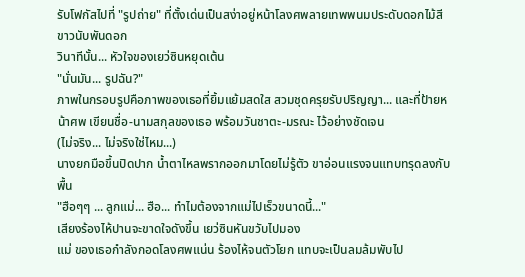รับโฟกัสไปที่ "รูปถ่าย" ที่ตั้งเด่นเป็นสง่าอยู่หน้าโลงศพลายเทพพนมประดับดอกไม้สีขาวนับพันดอก
วินาทีนั้น... หัวใจของเยว่ซินหยุดเต้น
"นั่นมัน... รูปฉัน?"
ภาพในกรอบรูปคือภาพของเธอที่ยิ้มแย้มสดใส สวมชุดครุยรับปริญญา... และที่ป้ายหน้าศพ เขียนชื่อ-นามสกุลของเธอ พร้อมวันชาตะ-มรณะ ไว้อย่างชัดเจน
(ไม่จริง... ไม่จริงใช่ไหม...)
นางยกมือขึ้นปิดปาก น้ำตาไหลพรากออกมาโดยไม่รู้ตัว ขาอ่อนแรงจนแทบทรุดลงกับพื้น
"ฮือๆๆ ... ลูกแม่... ฮือ... ทำไมต้องจากแม่ไปเร็วขนาดนี้..."
เสียงร้องไห้ปานจะขาดใจดังขึ้น เยว่ซินหันขวับไปมอง
แม่ ของเธอกำลังกอดโลงศพแน่น ร้องไห้จนตัวโยก แทบจะเป็นลมล้มพับไป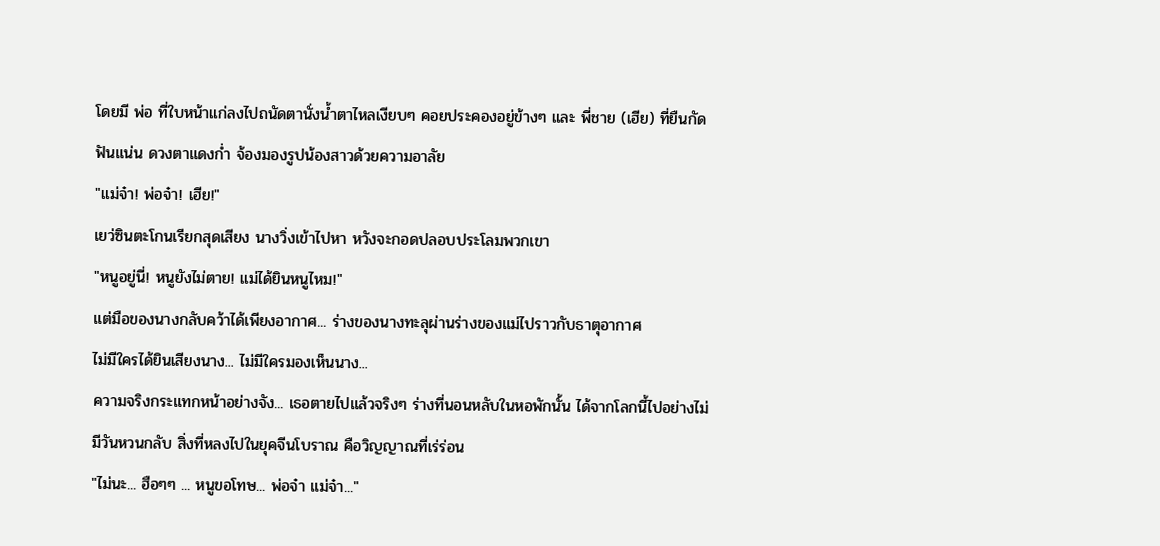โดยมี พ่อ ที่ใบหน้าแก่ลงไปถนัดตานั่งน้ำตาไหลเงียบๆ คอยประคองอยู่ข้างๆ และ พี่ชาย (เฮีย) ที่ยืนกัดฟันแน่น ดวงตาแดงก่ำ จ้องมองรูปน้องสาวด้วยความอาลัย
"แม่จ๋า! พ่อจ๋า! เฮีย!"
เยว่ซินตะโกนเรียกสุดเสียง นางวิ่งเข้าไปหา หวังจะกอดปลอบประโลมพวกเขา
"หนูอยู่นี่! หนูยังไม่ตาย! แม่ได้ยินหนูไหม!"
แต่มือของนางกลับคว้าได้เพียงอากาศ... ร่างของนางทะลุผ่านร่างของแม่ไปราวกับธาตุอากาศ
ไม่มีใครได้ยินเสียงนาง... ไม่มีใครมองเห็นนาง...
ความจริงกระแทกหน้าอย่างจัง... เธอตายไปแล้วจริงๆ ร่างที่นอนหลับในหอพักนั้น ได้จากโลกนี้ไปอย่างไม่มีวันหวนกลับ สิ่งที่หลงไปในยุคจีนโบราณ คือวิญญาณที่เร่ร่อน
"ไม่นะ... ฮือๆๆ ... หนูขอโทษ... พ่อจ๋า แม่จ๋า..."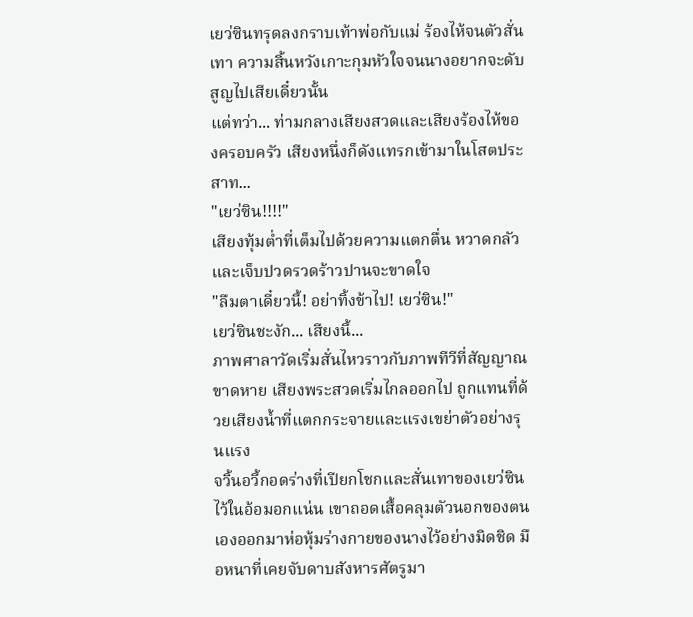เยว่ซินทรุดลงกราบเท้าพ่อกับแม่ ร้องไห้จนตัวสั่นเทา ความสิ้นหวังเกาะกุมหัวใจจนนางอยากจะดับสูญไปเสียเดี๋ยวนั้น
แต่ทว่า... ท่ามกลางเสียงสวดและเสียงร้องไห้ของครอบครัว เสียงหนึ่งก็ดังแทรกเข้ามาในโสตประสาท...
"เยว่ซิน!!!!"
เสียงทุ้มต่ำที่เต็มไปด้วยความแตกตื่น หวาดกลัว และเจ็บปวดรวดร้าวปานจะขาดใจ
"ลืมตาเดี๋ยวนี้! อย่าทิ้งข้าไป! เยว่ซิน!"
เยว่ซินชะงัก... เสียงนี้...
ภาพศาลาวัดเริ่มสั่นไหวราวกับภาพทีวีที่สัญญาณขาดหาย เสียงพระสวดเริ่มไกลออกไป ถูกแทนที่ด้วยเสียงน้ำที่แตกกระจายและแรงเขย่าตัวอย่างรุนแรง
จวิ้นอวี้กอดร่างที่เปียกโชกและสั่นเทาของเยว่ซินไว้ในอ้อมอกแน่น เขาถอดเสื้อคลุมตัวนอกของตนเองออกมาห่อหุ้มร่างกายของนางไว้อย่างมิดชิด มือหนาที่เคยจับดาบสังหารศัตรูมา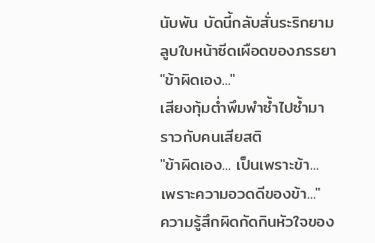นับพัน บัดนี้กลับสั่นระริกยามลูบใบหน้าซีดเผือดของภรรยา
"ข้าผิดเอง..."
เสียงทุ้มต่ำพึมพำซ้ำไปซ้ำมาราวกับคนเสียสติ
"ข้าผิดเอง... เป็นเพราะข้า... เพราะความอวดดีของข้า..."
ความรู้สึกผิดกัดกินหัวใจของ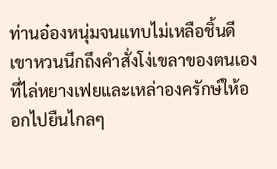ท่านอ๋องหนุ่มจนแทบไม่เหลือชิ้นดี เขาหวนนึกถึงคำสั่งโง่เขลาของตนเองที่ไล่หยางเฟยและเหล่าองครักษ์ให้ออกไปยืนไกลๆ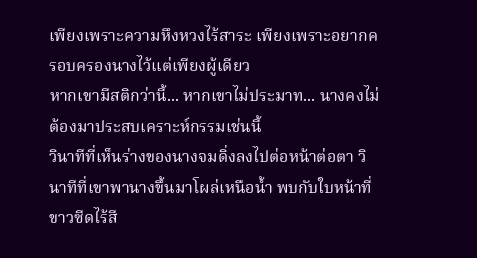เพียงเพราะความหึงหวงไร้สาระ เพียงเพราะอยากครอบครองนางไว้แต่เพียงผู้เดียว
หากเขามีสติกว่านี้... หากเขาไม่ประมาท... นางคงไม่ต้องมาประสบเคราะห์กรรมเช่นนี้
วินาทีที่เห็นร่างของนางจมดิ่งลงไปต่อหน้าต่อตา วินาทีที่เขาพานางขึ้นมาโผล่เหนือน้ำ พบกับใบหน้าที่ขาวซีดไร้สี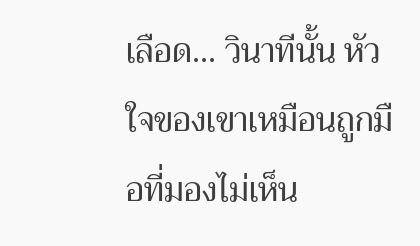เลือด... วินาทีนั้น หัวใจของเขาเหมือนถูกมือที่มองไม่เห็น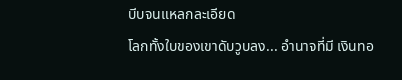บีบจนแหลกละเอียด
โลกทั้งใบของเขาดับวูบลง... อำนาจที่มี เงินทอ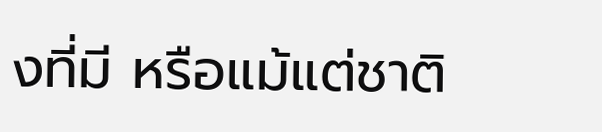งที่มี หรือแม้แต่ชาติ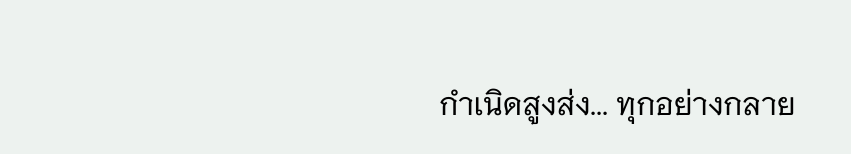กำเนิดสูงส่ง... ทุกอย่างกลาย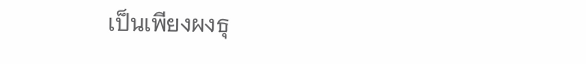เป็นเพียงผงธุ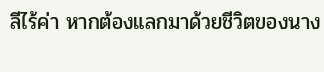ลีไร้ค่า หากต้องแลกมาด้วยชีวิตของนาง